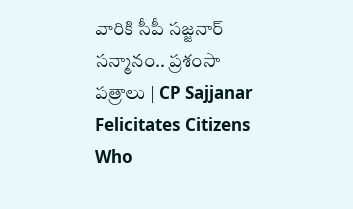వారికి సీపీ సజ్జనార్‌ సన్మానం.. ప్రశంసా పత్రాలు | CP Sajjanar Felicitates Citizens Who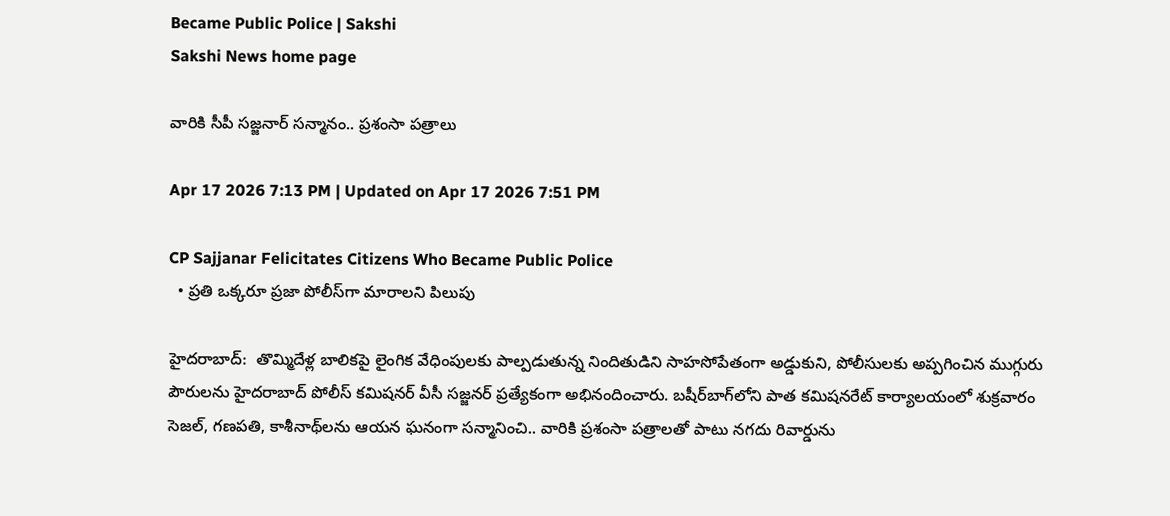Became Public Police | Sakshi
Sakshi News home page

వారికి సీపీ సజ్జనార్‌ సన్మానం.. ప్రశంసా పత్రాలు

Apr 17 2026 7:13 PM | Updated on Apr 17 2026 7:51 PM

CP Sajjanar Felicitates Citizens Who Became Public Police
  • ప్రతి ఒక్కరూ ప్రజా పోలీస్‌గా మారాలని పిలుపు

హైదరాబాద్‌:  తొమ్మిదేళ్ల బాలికపై లైంగిక వేధింపులకు పాల్పడుతున్న నిందితుడిని సాహసోపేతంగా అడ్డుకుని, పోలీసులకు అప్పగించిన ముగ్గురు పౌరులను హైదరాబాద్ పోలీస్ కమిషనర్ వీసీ సజ్జనర్ ప్రత్యేకంగా అభినందించారు. బషీర్‌బాగ్‌లోని పాత కమిషనరేట్ కార్యాలయంలో శుక్రవారం సెజల్, గణపతి, కాశీనాథ్‌లను ఆయన ఘనంగా సన్మానించి.. వారికి ప్రశంసా పత్రాలతో పాటు నగదు రివార్డును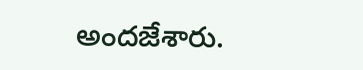అందజేశారు.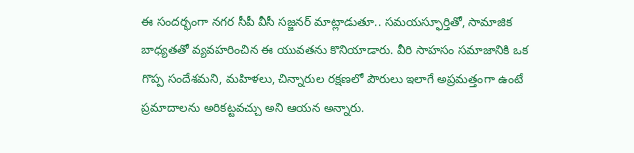ఈ సందర్భంగా నగర సీపీ వీసీ సజ్జనర్ మాట్లాడుతూ.. సమయస్ఫూర్తితో, సామాజిక బాధ్యతతో వ్యవహరించిన ఈ యువతను కొనియాడారు. వీరి సాహసం సమాజానికి ఒక గొప్ప సందేశమని, మహిళలు, చిన్నారుల రక్షణలో పౌరులు ఇలాగే అప్రమత్తంగా ఉంటే ప్రమాదాలను అరికట్టవచ్చు అని ఆయన అన్నారు.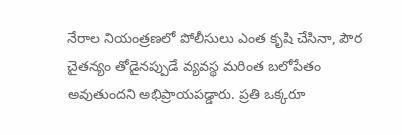నేరాల నియంత్రణలో పోలీసులు ఎంత కృషి చేసినా, పౌర చైతన్యం తోడైనప్పుడే వ్యవస్థ మరింత బలోపేతం అవుతుందని అభిప్రాయపడ్డారు. ప్రతి ఒక్కరూ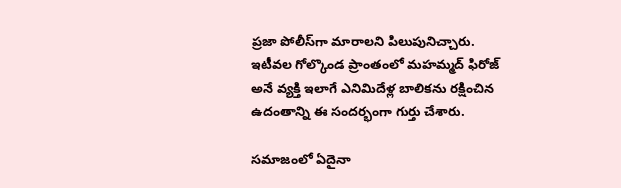ప్రజా పోలీస్‌గా మారాలని పిలుపునిచ్చారు. ఇటీవల గోల్కొండ ప్రాంతంలో మహమ్మద్ ఫిరోజ్ అనే వ్యక్తి ఇలాగే ఎనిమిదేళ్ల బాలికను రక్షించిన ఉదంతాన్ని ఈ సందర్భంగా గుర్తు చేశారు.

సమాజంలో ఏదైనా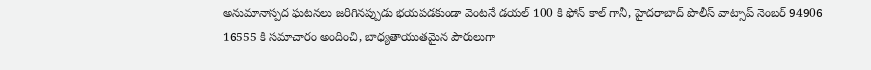అనుమానాస్పద ఘటనలు జరిగినప్పుడు భయపడకుండా వెంటనే డయల్ 100 కి ఫోన్ కాల్ గానీ, హైదరాబాద్ పొలీస్ వాట్సాప్ నెంబర్ 94906 16555 కి సమాచారం అందించి, బాధ్యతాయుతమైన పౌరులుగా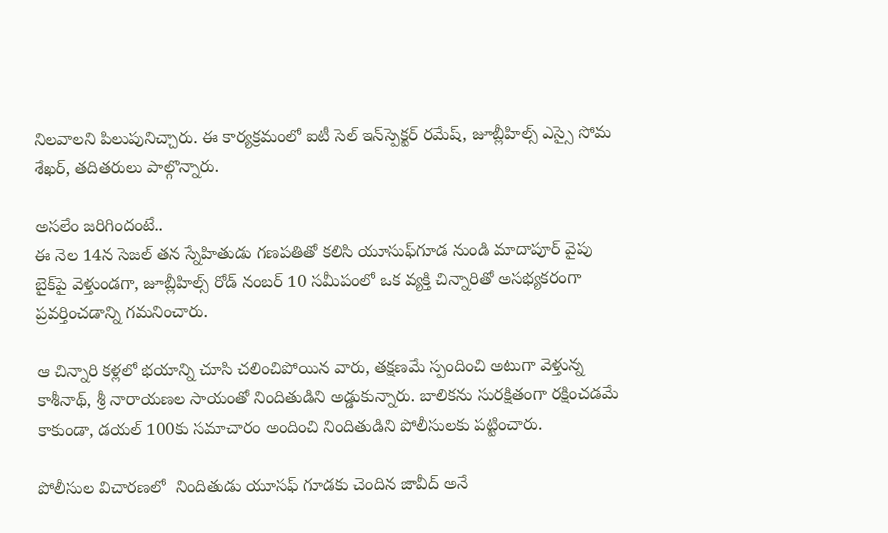నిలవాలని పిలుపునిచ్చారు. ఈ కార్యక్రమంలో ఐటీ సెల్ ఇన్‌స్పెక్టర్‌ రమేష్‌, జూబ్లీహిల్స్ ఎస్సై సోమ శేఖర్, తదితరులు పాల్గొన్నారు.

అసలేం జరిగిందంటే..
ఈ నెల 14న సెజల్ తన స్నేహితుడు గణపతితో కలిసి యూసుఫ్‌గూడ నుండి మాదాపూర్ వైపు బైక్‌పై వెళ్తుండగా, జూబ్లీహిల్స్ రోడ్ నంబర్ 10 సమీపంలో ఒక వ్యక్తి చిన్నారితో అసభ్యకరంగా ప్రవర్తించడాన్ని గమనించారు.

ఆ చిన్నారి కళ్లలో భయాన్ని చూసి చలించిపోయిన వారు, తక్షణమే స్పందించి అటుగా వెళ్తున్న కాశీనాథ్, శ్రీ నారాయణల సాయంతో నిందితుడిని అడ్డుకున్నారు. బాలికను సురక్షితంగా రక్షించడమే కాకుండా, డయల్ 100కు సమాచారం అందించి నిందితుడిని పోలీసులకు పట్టించారు.

పోలీసుల విచారణలో  నిందితుడు యూసఫ్ గూడకు చెందిన జావీద్ అనే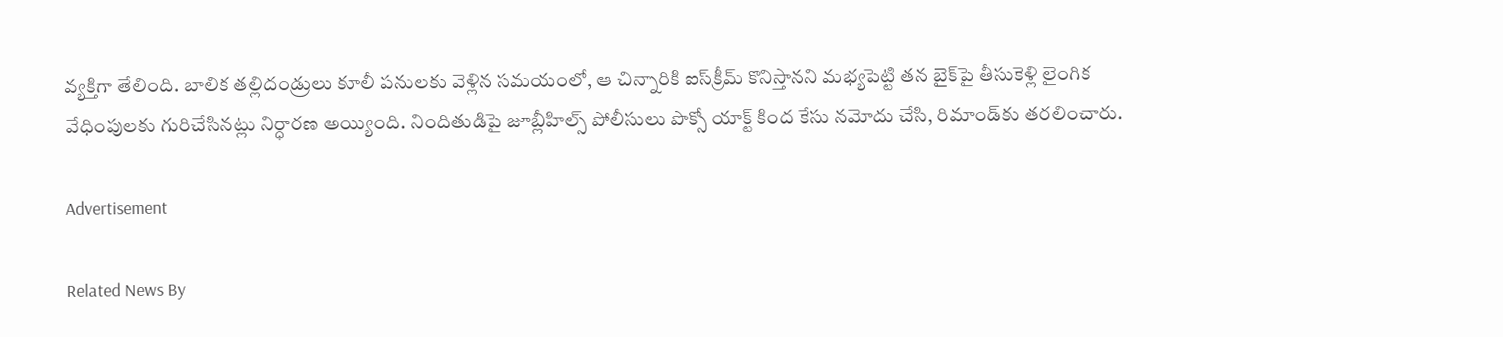వ్యక్తిగా తేలింది. బాలిక తల్లిదండ్రులు కూలీ పనులకు వెళ్లిన సమయంలో, ఆ చిన్నారికి ఐస్‌క్రీమ్ కొనిస్తానని మభ్యపెట్టి తన బైక్‌పై తీసుకెళ్లి లైంగిక వేధింపులకు గురిచేసినట్లు నిర్ధారణ అయ్యింది. నిందితుడిపై జూబ్లీహిల్స్ పోలీసులు పొక్సో యాక్ట్ కింద కేసు నమోదు చేసి, రిమాండ్‌కు తరలించారు.

Advertisement

Related News By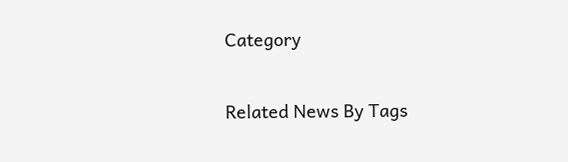Category

Related News By Tags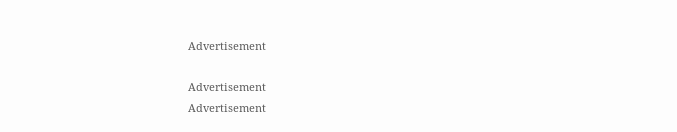Advertisement

Advertisement
Advertisement